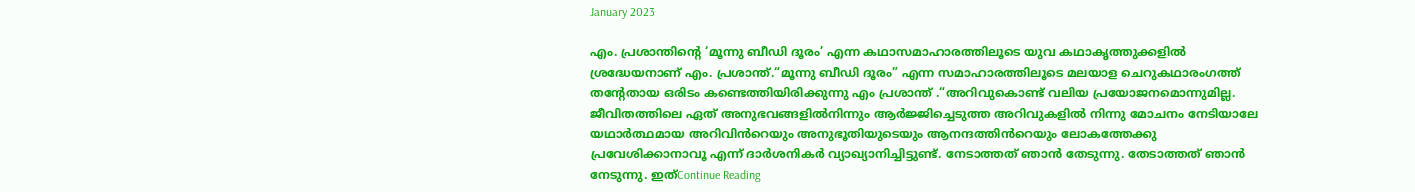January 2023

എം. പ്രശാന്തിന്റെ ‘മൂന്നു ബീഡി ദൂരം’ എന്ന കഥാസമാഹാരത്തിലൂടെ യുവ കഥാകൃത്തുക്കളിൽ ശ്രദ്ധേയനാണ് എം. പ്രശാന്ത്.“മൂന്നു ബീഡി ദൂരം” എന്ന സമാഹാരത്തിലൂടെ മലയാള ചെറുകഥാരംഗത്ത് തന്റേതായ ഒരിടം കണ്ടെത്തിയിരിക്കുന്നു എം പ്രശാന്ത് .“അറിവുകൊണ്ട് വലിയ പ്രയോജനമൊന്നുമില്ല. ജീവിതത്തിലെ ഏത് അനുഭവങ്ങളിൽനിന്നും ആർജ്ജിച്ചെടുത്ത അറിവുകളിൽ നിന്നു മോചനം നേടിയാലേ യഥാർത്ഥമായ അറിവിൻറെയും അനുഭൂതിയുടെയും ആനന്ദത്തിൻറെയും ലോകത്തേക്കു പ്രവേശിക്കാനാവൂ എന്ന് ദാർശനികർ വ്യാഖ്യാനിച്ചിട്ടുണ്ട്. നേടാത്തത് ഞാൻ തേടുന്നു. തേടാത്തത് ഞാൻ നേടുന്നു. ഇത്Continue Reading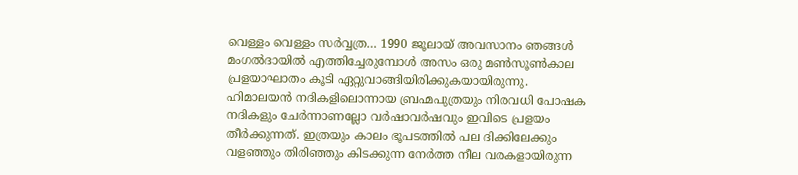വെള്ളം വെള്ളം സർവ്വത്ര… 1990 ജൂലായ് അവസാനം ഞങ്ങൾ മംഗൽദായിൽ എത്തിച്ചേരുമ്പോൾ അസം ഒരു മൺസൂൺകാല പ്രളയാഘാതം കൂടി ഏറ്റുവാങ്ങിയിരിക്കുകയായിരുന്നു. ഹിമാലയൻ നദികളിലൊന്നായ ബ്രഹ്മപുത്രയും നിരവധി പോഷക നദികളും ചേർന്നാണല്ലോ വർഷാവർഷവും ഇവിടെ പ്രളയം തീർക്കുന്നത്. ഇത്രയും കാലം ഭൂപടത്തിൽ പല ദിക്കിലേക്കും വളഞ്ഞും തിരിഞ്ഞും കിടക്കുന്ന നേർത്ത നീല വരകളായിരുന്ന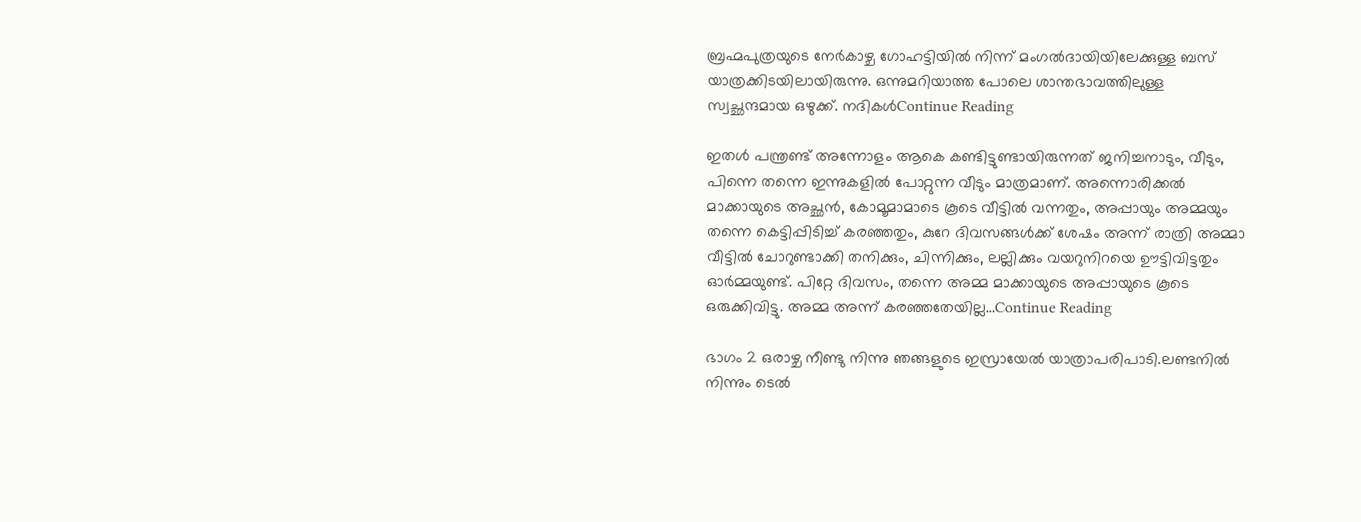ബ്രഹ്മപുത്രയുടെ നേർകാഴ്ച ഗോഹട്ടിയിൽ നിന്ന് മംഗൽദായിയിലേക്കുള്ള ബസ് യാത്രക്കിടയിലായിരുന്നു. ഒന്നുമറിയാത്ത പോലെ ശാന്തഭാവത്തിലുള്ള സ്വച്ഛന്ദമായ ഒഴുക്ക്. നദികൾContinue Reading

ഇതൾ പന്ത്രണ്ട് അന്നോളം ആകെ കണ്ടിട്ടുണ്ടായിരുന്നത് ജനിച്ചനാടും, വീടും, പിന്നെ തന്നെ ഇന്നുകളിൽ പോറ്റുന്ന വീടും മാത്രമാണ്. അന്നൊരിക്കൽ മാക്കായുടെ അച്ഛൻ, കോമൂമാമാടെ കൂടെ വീട്ടിൽ വന്നതും, അപ്പായും അമ്മയും തന്നെ കെട്ടിപ്പിടിച്ച് കരഞ്ഞതും, കുറേ ദിവസങ്ങൾക്ക് ശേഷം അന്ന് രാത്രി അമ്മാ വീട്ടിൽ ചോറുണ്ടാക്കി തനിക്കും, ചിന്നിക്കും, ലല്ലിക്കും വയറുനിറയെ ഊട്ടിവിട്ടതും ഓർമ്മയുണ്ട്. പിറ്റേ ദിവസം, തന്നെ അമ്മ മാക്കായുടെ അപ്പായുടെ കൂടെ ഒരുക്കിവിട്ടു. അമ്മ അന്ന് കരഞ്ഞതേയില്ല…Continue Reading

ഭാഗം 2 ഒരാഴ്ച നീണ്ടു നിന്നു ഞങ്ങളുടെ ഇസ്രായേൽ യാത്രാപരിപാടി.ലണ്ടനിൽ നിന്നും ടെൽ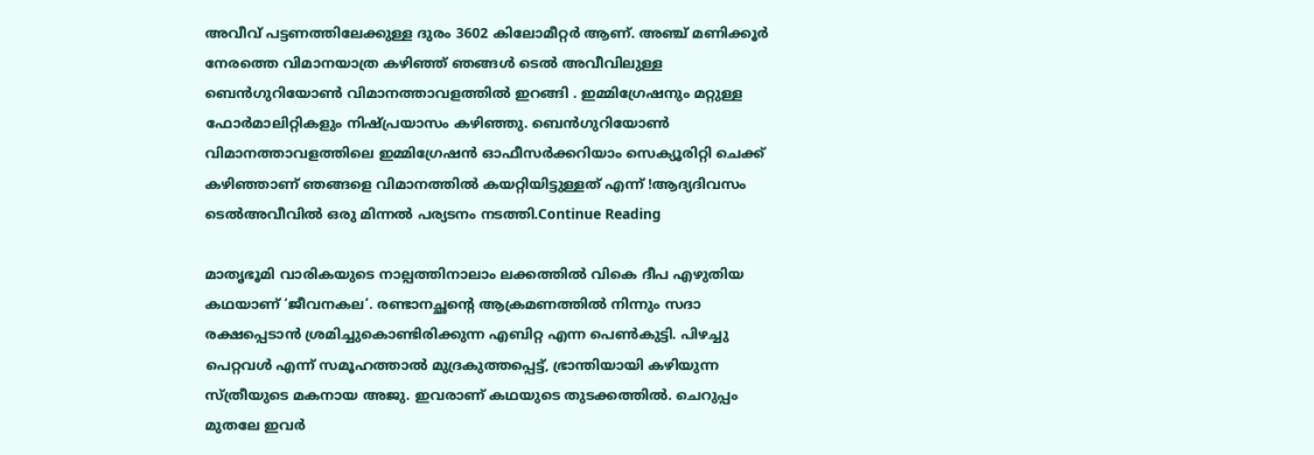അവീവ് പട്ടണത്തിലേക്കുള്ള ദുരം 3602 കിലോമീറ്റർ ആണ്. അഞ്ച് മണിക്കൂർ നേരത്തെ വിമാനയാത്ര കഴിഞ്ഞ് ഞങ്ങൾ ടെൽ അവീവിലുള്ള ബെൻഗുറിയോൺ വിമാനത്താവളത്തിൽ ഇറങ്ങി . ഇമ്മിഗ്രേഷനും മറ്റുള്ള ഫോർമാലിറ്റികളും നിഷ്പ്രയാസം കഴിഞ്ഞു. ബെൻഗുറിയോൺ വിമാനത്താവളത്തിലെ ഇമ്മിഗ്രേഷൻ ഓഫീസർക്കറിയാം സെക്യൂരിറ്റി ചെക്ക് കഴിഞ്ഞാണ് ഞങ്ങളെ വിമാനത്തിൽ കയറ്റിയിട്ടുള്ളത് എന്ന് !ആദ്യദിവസം ടെൽഅവീവിൽ ഒരു മിന്നൽ പര്യടനം നടത്തി.Continue Reading

മാതൃഭൂമി വാരികയുടെ നാല്പത്തിനാലാം ലക്കത്തിൽ വികെ ദീപ എഴുതിയ കഥയാണ് ‘ജീവനകല’. രണ്ടാനച്ഛന്റെ ആക്രമണത്തിൽ നിന്നും സദാ രക്ഷപ്പെടാൻ ശ്രമിച്ചുകൊണ്ടിരിക്കുന്ന എബിറ്റ എന്ന പെൺകുട്ടി. പിഴച്ചു പെറ്റവൾ എന്ന് സമൂഹത്താൽ മുദ്രകുത്തപ്പെട്ട്, ഭ്രാന്തിയായി കഴിയുന്ന സ്ത്രീയുടെ മകനായ അജു. ഇവരാണ് കഥയുടെ തുടക്കത്തിൽ. ചെറുപ്പം മുതലേ ഇവർ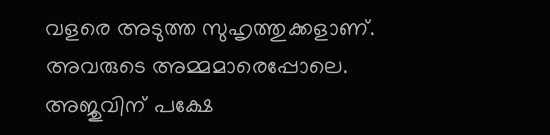വളരെ അടുത്ത സുഹൃത്തുക്കളാണ്. അവരുടെ അമ്മമാരെപ്പോലെ. അജുവിന് പക്ഷേ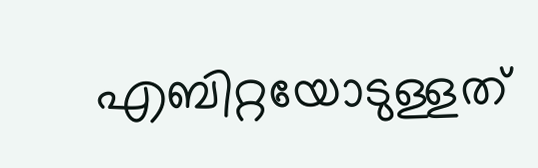എബിറ്റയോടുള്ളത്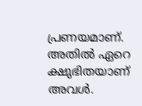പ്രണയമാണ്. അതിൽ ഏറെ ക്ഷുഭിതയാണ് അവൾ.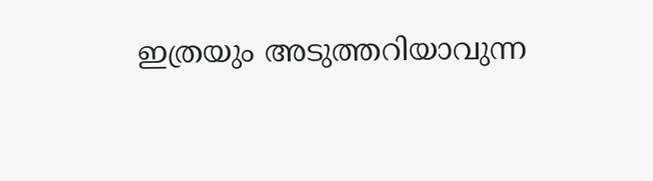ഇത്രയും അടുത്തറിയാവുന്ന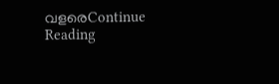വളരെContinue Reading